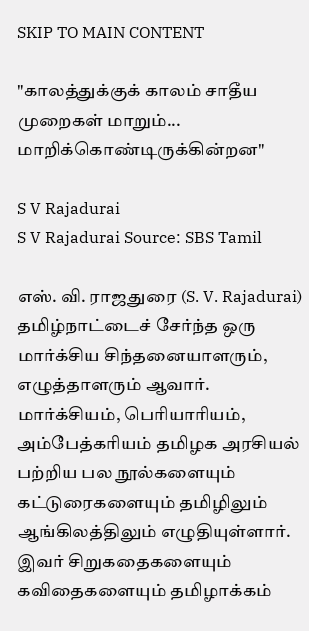SKIP TO MAIN CONTENT

"காலத்துக்குக் காலம் சாதீய முறைகள் மாறும்... மாறிக்கொண்டிருக்கின்றன"

S V Rajadurai
S V Rajadurai Source: SBS Tamil

எஸ். வி. ராஜதுரை (S. V. Rajadurai) தமிழ்நாட்டைச் சேர்ந்த ஒரு மார்க்சிய சிந்தனையாளரும், எழுத்தாளரும் ஆவார். மார்க்சியம், பெரியாரியம், அம்பேத்கரியம் தமிழக அரசியல் பற்றிய பல நூல்களையும் கட்டுரைகளையும் தமிழிலும் ஆங்கிலத்திலும் எழுதியுள்ளார். இவர் சிறுகதைகளையும் கவிதைகளையும் தமிழாக்கம்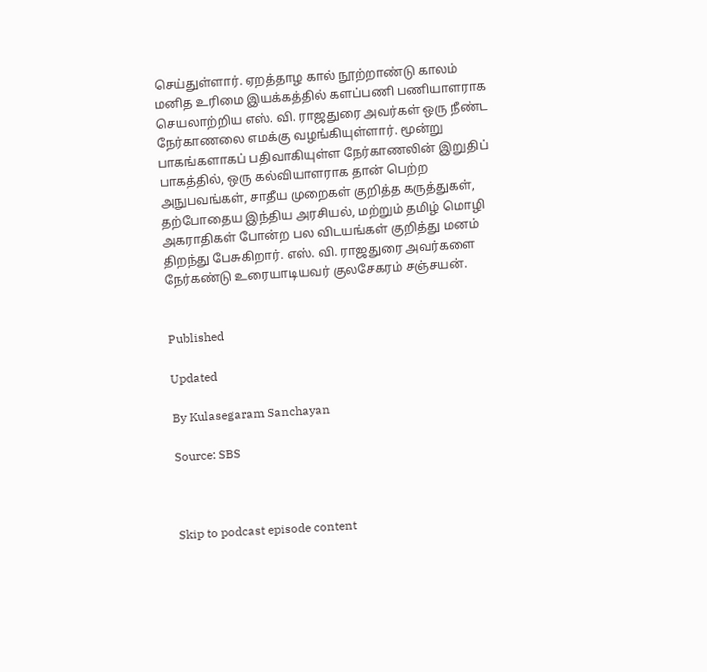செய்துள்ளார். ஏறத்தாழ கால் நூற்றாண்டு காலம் மனித உரிமை இயக்கத்தில் களப்பணி பணியாளராக செயலாற்றிய எஸ். வி. ராஜதுரை அவர்கள் ஒரு நீண்ட நேர்காணலை எமக்கு வழங்கியுள்ளார். மூன்று பாகங்களாகப் பதிவாகியுள்ள நேர்காணலின் இறுதிப் பாகத்தில், ஒரு கல்வியாளராக தான் பெற்ற அநுபவங்கள், சாதீய முறைகள் குறித்த கருத்துகள், தற்போதைய இந்திய அரசியல், மற்றும் தமிழ் மொழி அகராதிகள் போன்ற பல விடயங்கள் குறித்து மனம் திறந்து பேசுகிறார். எஸ். வி. ராஜதுரை அவர்களை நேர்கண்டு உரையாடியவர் குலசேகரம் சஞ்சயன்.


Published

Updated

By Kulasegaram Sanchayan

Source: SBS



Skip to podcast episode content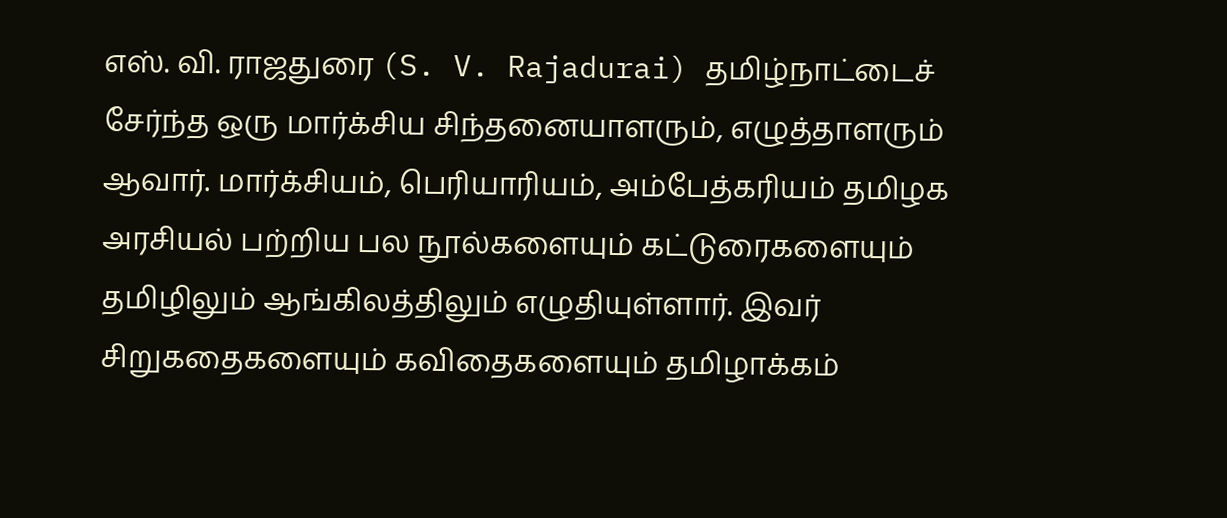எஸ். வி. ராஜதுரை (S. V. Rajadurai) தமிழ்நாட்டைச் சேர்ந்த ஒரு மார்க்சிய சிந்தனையாளரும், எழுத்தாளரும் ஆவார். மார்க்சியம், பெரியாரியம், அம்பேத்கரியம் தமிழக அரசியல் பற்றிய பல நூல்களையும் கட்டுரைகளையும் தமிழிலும் ஆங்கிலத்திலும் எழுதியுள்ளார். இவர் சிறுகதைகளையும் கவிதைகளையும் தமிழாக்கம்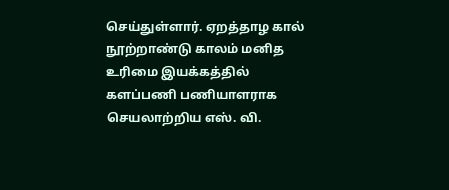செய்துள்ளார். ஏறத்தாழ கால் நூற்றாண்டு காலம் மனித உரிமை இயக்கத்தில் களப்பணி பணியாளராக செயலாற்றிய எஸ். வி.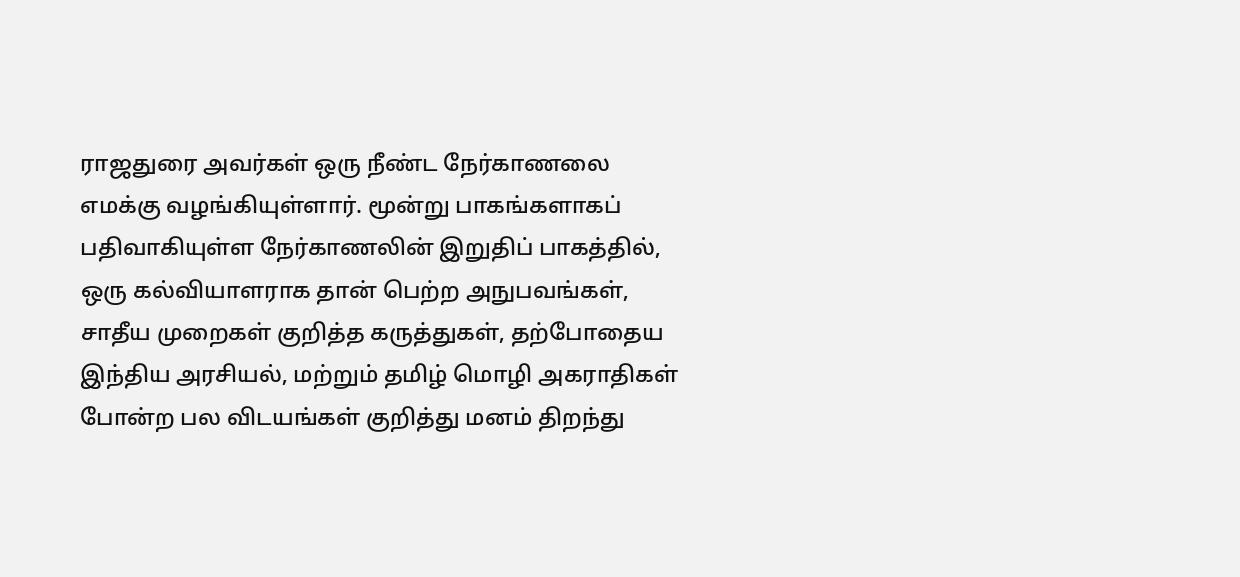ராஜதுரை அவர்கள் ஒரு நீண்ட நேர்காணலை எமக்கு வழங்கியுள்ளார். மூன்று பாகங்களாகப் பதிவாகியுள்ள நேர்காணலின் இறுதிப் பாகத்தில், ஒரு கல்வியாளராக தான் பெற்ற அநுபவங்கள், சாதீய முறைகள் குறித்த கருத்துகள், தற்போதைய இந்திய அரசியல், மற்றும் தமிழ் மொழி அகராதிகள் போன்ற பல விடயங்கள் குறித்து மனம் திறந்து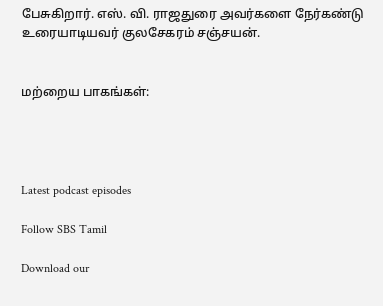பேசுகிறார். எஸ். வி. ராஜதுரை அவர்களை நேர்கண்டு உரையாடியவர் குலசேகரம் சஞ்சயன்.


மற்றைய பாகங்கள்:




Latest podcast episodes

Follow SBS Tamil

Download our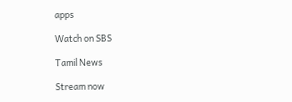apps

Watch on SBS

Tamil News

Stream now